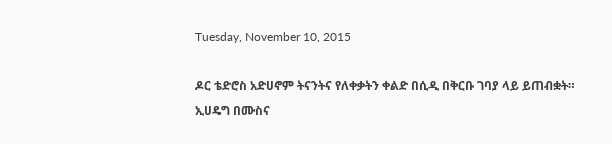Tuesday, November 10, 2015

ዶር ቴድሮስ አድሀኖም ትናንትና የለቀቃትን ቀልድ በሲዲ በቅርቡ ገባያ ላይ ይጠብቋት።
ኢሀዴግ በሙስና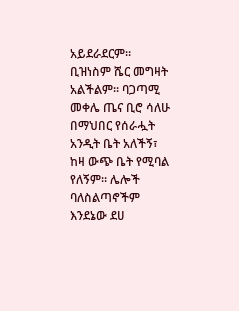አይደራደርም። ቢዝነስም ሼር መግዛት አልችልም። ባጋጣሚ መቀሌ ጤና ቢሮ ሳለሁ በማህበር የሰራሗት አንዲት ቤት አለችኝ፣ ከዛ ውጭ ቤት የሚባል የለኝም። ሌሎች ባለስልጣኖችም እንደኔው ደሀ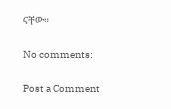ናቸው።

No comments:

Post a Comment